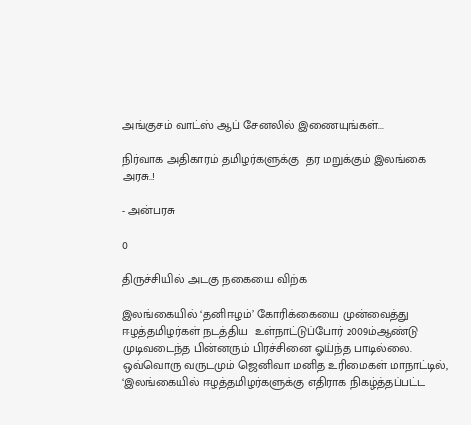அங்குசம் வாட்ஸ் ஆப் சேனலில் இணையுங்கள்...

நிர்வாக அதிகாரம் தமிழர்களுக்கு  தர மறுக்கும் இலங்கை அரசு..!

- அன்பரசு

0

திருச்சியில் அடகு நகையை விற்க

இலங்கையில் ‘தனிஈழம்’ கோரிக்கையை முன்வைத்து ஈழத்தமிழர்கள் நடத்திய  உள்நாட்டுப்போர் 2009ம்ஆண்டு முடிவடைந்த பின்னரும் பிரச்சினை ஓய்ந்த பாடில்லை. ஒவ்வொரு வருடமும் ஜெனிவா மனித உரிமைகள் மாநாட்டில், ‘இலங்கையில் ஈழத்தமிழர்களுக்கு எதிராக நிகழ்த்தப்பட்ட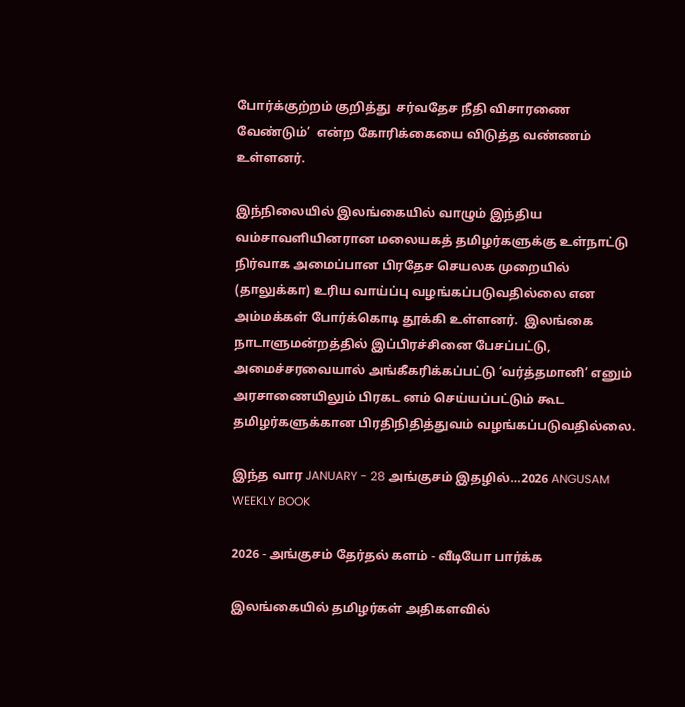போர்க்குற்றம் குறித்து  சர்வதேச நீதி விசாரணை வேண்டும்’  என்ற கோரிக்கையை விடுத்த வண்ணம் உள்ளனர்.

இந்நிலையில் இலங்கையில் வாழும் இந்திய வம்சாவளியினரான மலையகத் தமிழர்களுக்கு உள்நாட்டு நிர்வாக அமைப்பான பிரதேச செயலக முறையில் (தாலுக்கா) உரிய வாய்ப்பு வழங்கப்படுவதில்லை என அம்மக்கள் போர்க்கொடி தூக்கி உள்ளனர்.  இலங்கை நாடாளுமன்றத்தில் இப்பிரச்சினை பேசப்பட்டு, அமைச்சரவையால் அங்கீகரிக்கப்பட்டு ‘வர்த்தமானி’ எனும் அரசாணையிலும் பிரகட னம் செய்யப்பட்டும் கூட தமிழர்களுக்கான பிரதிநிதித்துவம் வழங்கப்படுவதில்லை.

இந்த வார JANUARY - 28 அங்குசம் இதழில்…2026 ANGUSAM WEEKLY BOOK

2026 - அங்குசம் தேர்தல் களம் - வீடியோ பார்க்க

இலங்கையில் தமிழர்கள் அதிகளவில்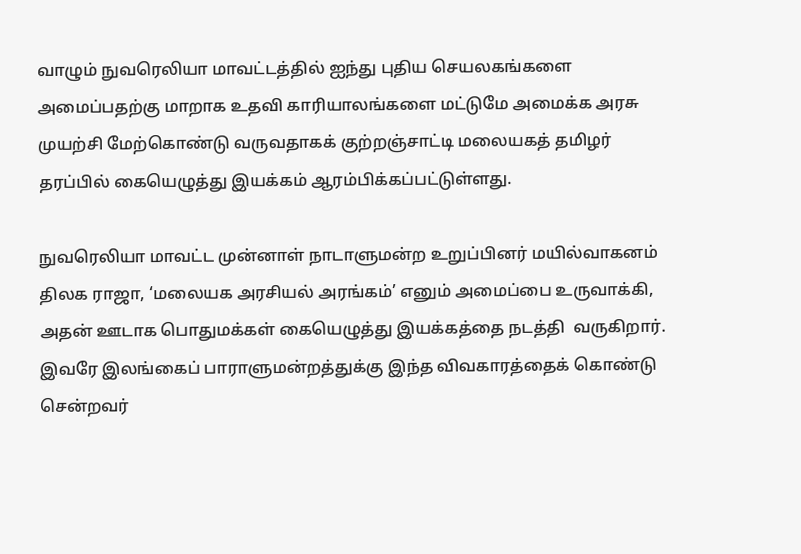வாழும் நுவரெலியா மாவட்டத்தில் ஐந்து புதிய செயலகங்களை அமைப்பதற்கு மாறாக உதவி காரியாலங்களை மட்டுமே அமைக்க அரசு முயற்சி மேற்கொண்டு வருவதாகக் குற்றஞ்சாட்டி மலையகத் தமிழர் தரப்பில் கையெழுத்து இயக்கம் ஆரம்பிக்கப்பட்டுள்ளது.

நுவரெலியா மாவட்ட முன்னாள் நாடாளுமன்ற உறுப்பினர் மயில்வாகனம் திலக ராஜா, ‘மலையக அரசியல் அரங்கம்’ எனும் அமைப்பை உருவாக்கி, அதன் ஊடாக பொதுமக்கள் கையெழுத்து இயக்கத்தை நடத்தி  வருகிறார்.  இவரே இலங்கைப் பாராளுமன்றத்துக்கு இந்த விவகாரத்தைக் கொண்டு சென்றவர்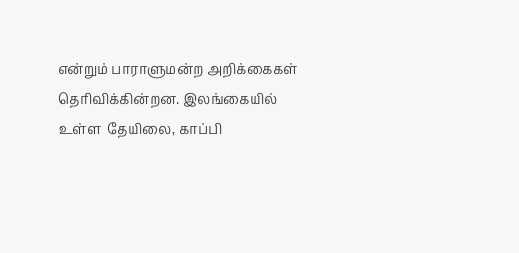என்றும் பாராளுமன்ற அறிக்கைகள் தெரிவிக்கின்றன. இலங்கையில் உள்ள  தேயிலை, காப்பி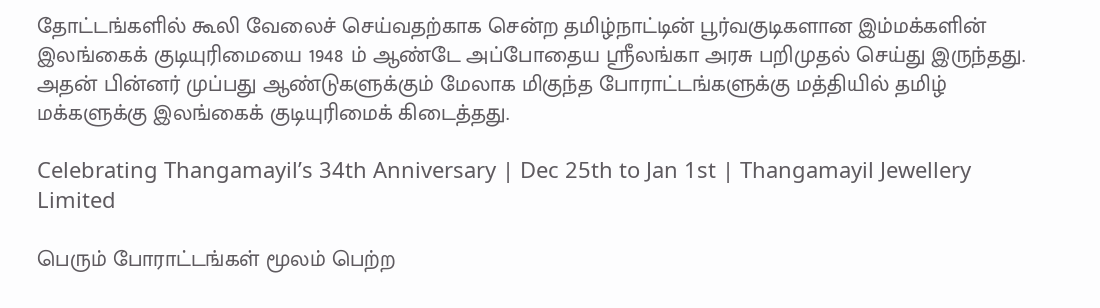தோட்டங்களில் கூலி வேலைச் செய்வதற்காக சென்ற தமிழ்நாட்டின் பூர்வகுடிகளான இம்மக்களின் இலங்கைக் குடியுரிமையை 1948 ம் ஆண்டே அப்போதைய ஸ்ரீலங்கா அரசு பறிமுதல் செய்து இருந்தது. அதன் பின்னர் முப்பது ஆண்டுகளுக்கும் மேலாக மிகுந்த போராட்டங்களுக்கு மத்தியில் தமிழ்  மக்களுக்கு இலங்கைக் குடியுரிமைக் கிடைத்தது.

Celebrating Thangamayil’s 34th Anniversary | Dec 25th to Jan 1st | Thangamayil Jewellery Limited

பெரும் போராட்டங்கள் மூலம் பெற்ற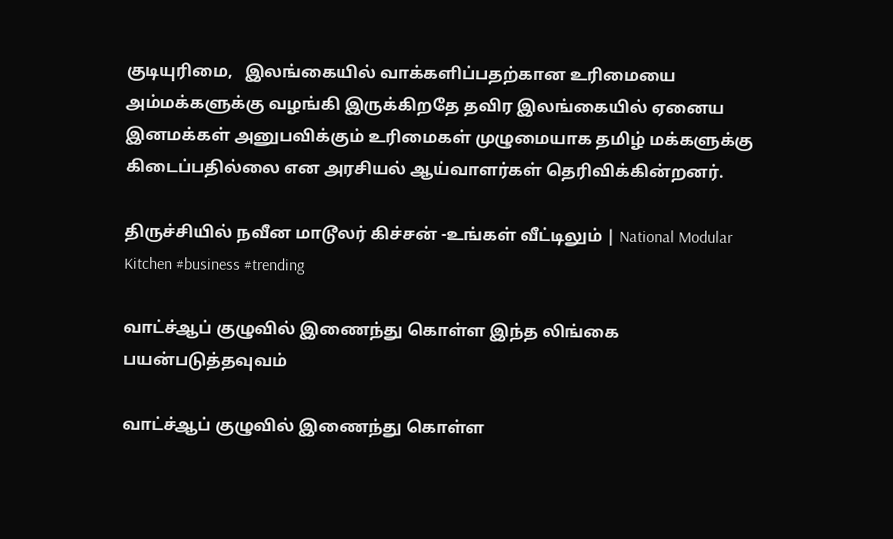குடியுரிமை,   இலங்கையில் வாக்களிப்பதற்கான உரிமையை அம்மக்களுக்கு வழங்கி இருக்கிறதே தவிர இலங்கையில் ஏனைய இனமக்கள் அனுபவிக்கும் உரிமைகள் முழுமையாக தமிழ் மக்களுக்கு கிடைப்பதில்லை என அரசியல் ஆய்வாளர்கள் தெரிவிக்கின்றனர்.

திருச்சியில் நவீன மாடூலர் கிச்சன் -உங்கள் வீட்டிலும் | National Modular Kitchen #business #trending

வாட்ச்ஆப் குழுவில் இணைந்து கொள்ள இந்த லிங்கை பயன்படுத்தவுவம்

வாட்ச்ஆப் குழுவில் இணைந்து கொள்ள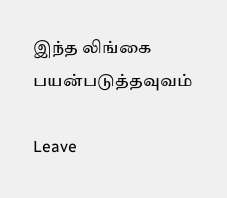இந்த லிங்கை பயன்படுத்தவுவம்

Leave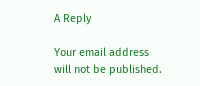A Reply

Your email address will not be published.